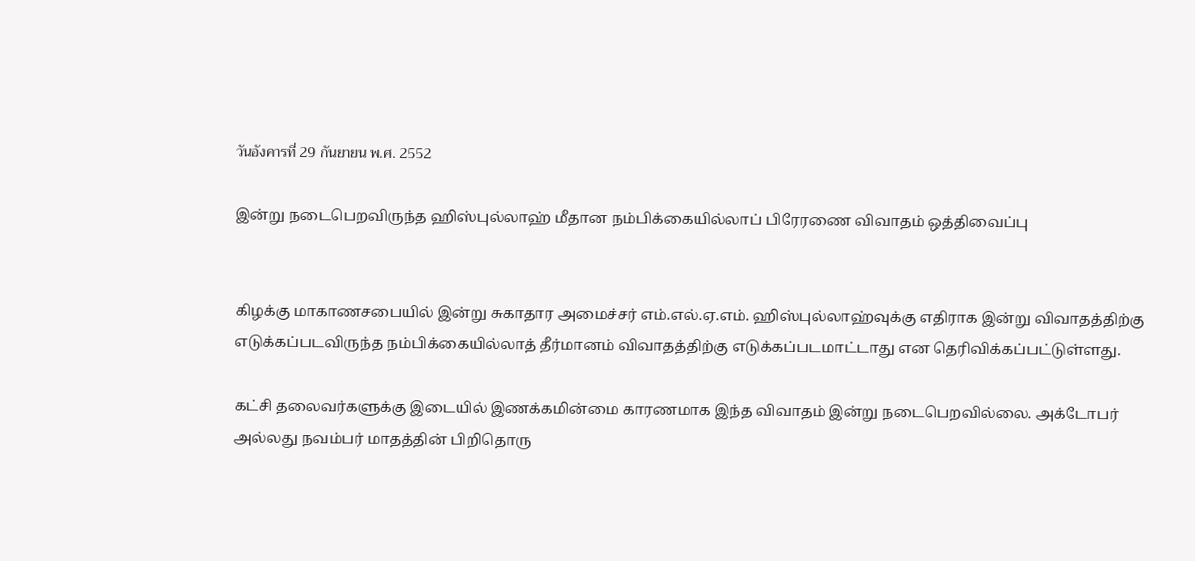วันอังคารที่ 29 กันยายน พ.ศ. 2552

இன்று நடைபெறவிருந்த ஹிஸ்புல்லாஹ் மீதான நம்பிக்கையில்லாப் பிரேரணை விவாதம் ஒத்திவைப்பு


கிழக்கு மாகாணசபையில் இன்று சுகாதார அமைச்சர் எம்.எல்.ஏ.எம். ஹிஸ்புல்லாஹ்வுக்கு எதிராக இன்று விவாதத்திற்கு எடுக்கப்படவிருந்த நம்பிக்கையில்லாத் தீர்மானம் விவாதத்திற்கு எடுக்கப்படமாட்டாது என தெரிவிக்கப்பட்டுள்ளது.

கட்சி தலைவர்களுக்கு இடையில் இணக்கமின்மை காரணமாக இந்த விவாதம் இன்று நடைபெறவில்லை. அக்டோபர் அல்லது நவம்பர் மாதத்தின் பிறிதொரு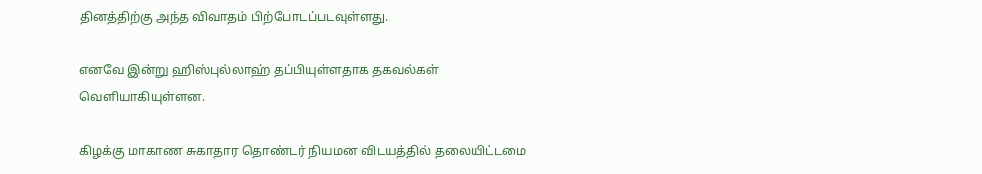தினத்திற்கு அந்த விவாதம் பிற்போடப்படவுள்ளது.

எனவே இன்று ஹிஸ்புல்லாஹ் தப்பியுள்ளதாக தகவல்கள் வெளியாகியுள்ளன.

கிழக்கு மாகாண சுகாதார தொண்டர் நியமன விடயத்தில் தலையிட்டமை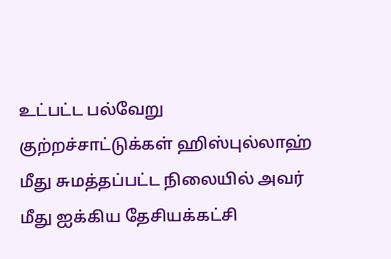உட்பட்ட பல்வேறு குற்றச்சாட்டுக்கள் ஹிஸ்புல்லாஹ் மீது சுமத்தப்பட்ட நிலையில் அவர் மீது ஐக்கிய தேசியக்கட்சி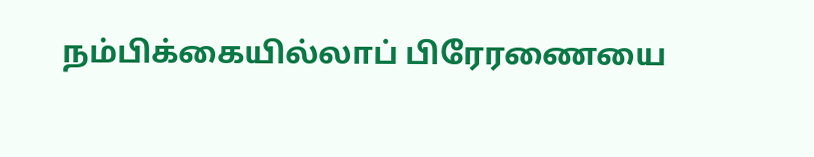நம்பிக்கையில்லாப் பிரேரணையை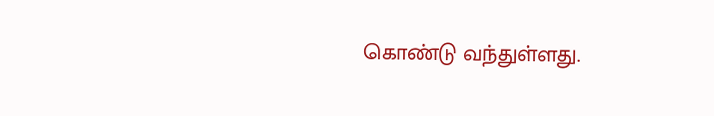கொண்டு வந்துள்ளது.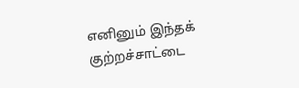எனினும் இந்தக் குற்றச்சாட்டை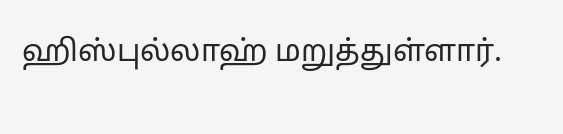ஹிஸ்புல்லாஹ் மறுத்துள்ளார்.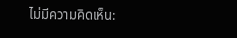ไม่มีความคิดเห็น: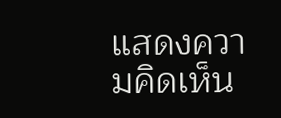แสดงความคิดเห็น